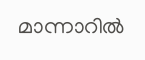മാന്നാറിൽ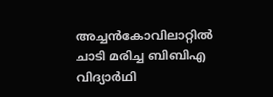അച്ചൻകോവിലാറ്റിൽ ചാടി മരിച്ച ബിബിഎ വിദ്യാർഥി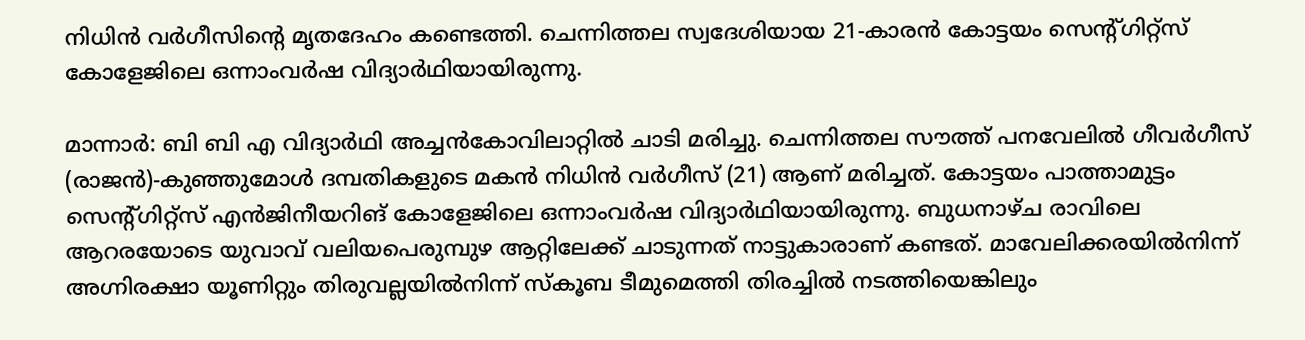നിധിൻ വർഗീസിന്റെ മൃതദേഹം കണ്ടെത്തി. ചെന്നിത്തല സ്വദേശിയായ 21-കാരൻ കോട്ടയം സെന്റ്ഗിറ്റ്സ് കോളേജിലെ ഒന്നാംവർഷ വിദ്യാർഥിയായിരുന്നു.

മാന്നാർ: ബി ബി എ വിദ്യാർഥി അച്ചൻകോവിലാറ്റിൽ ചാടി മരിച്ചു. ചെന്നിത്തല സൗത്ത് പനവേലിൽ ഗീവർഗീസ് (രാജൻ)-കുഞ്ഞുമോൾ ദമ്പതികളുടെ മകൻ നിധിൻ വർഗീസ് (21) ആണ് മരിച്ചത്. കോട്ടയം പാത്താമുട്ടം സെന്റ്ഗിറ്റ്സ് എൻജിനീയറിങ് കോളേജിലെ ഒന്നാംവർഷ വിദ്യാർഥിയായിരുന്നു. ബുധനാഴ്ച രാവിലെ ആറരയോടെ യുവാവ് വലിയപെരുമ്പുഴ ആറ്റിലേക്ക് ചാടുന്നത് നാട്ടുകാരാണ് കണ്ടത്. മാവേലിക്കരയിൽനിന്ന് അഗ്നിരക്ഷാ യൂണിറ്റും തിരുവല്ലയിൽനിന്ന് സ്കൂബ ടീമുമെത്തി തിരച്ചിൽ നടത്തിയെങ്കിലും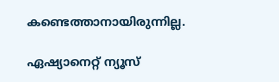കണ്ടെത്താനായിരുന്നില്ല.

ഏഷ്യാനെറ്റ് ന്യൂസ്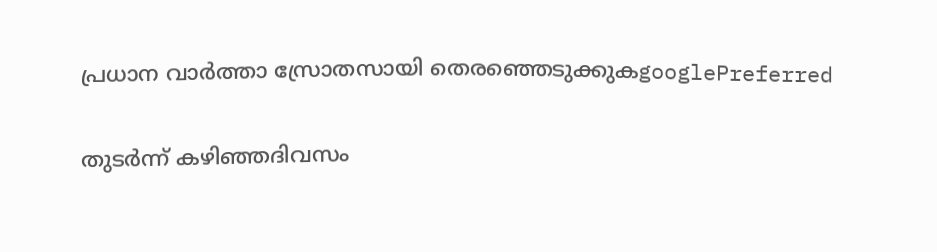പ്രധാന വാർത്താ സ്രോതസായി തെരഞ്ഞെടുക്കുകgooglePreferred

തുടർന്ന് കഴിഞ്ഞദിവസം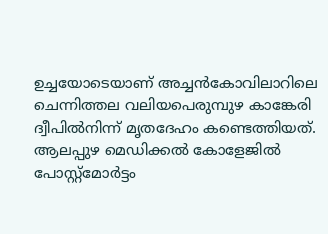ഉച്ചയോടെയാണ് അച്ചൻകോവിലാറിലെ ചെന്നിത്തല വലിയപെരുമ്പുഴ കാങ്കേരി ദ്വീപിൽനിന്ന് മൃതദേഹം കണ്ടെത്തിയത്. ആലപ്പുഴ മെഡിക്കൽ കോളേജിൽ പോസ്റ്റ്‌മോർട്ടം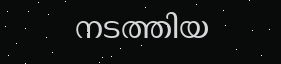നടത്തിയ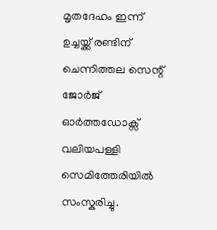മൃതദേഹം ഇന്ന് ഉച്ചയ്ക്ക് രണ്ടിന് ചെന്നിത്തല സെന്റ് ജോർജ് ഓർത്തഡോക്സ് വലിയപള്ളി സെമിത്തേരിയിൽ സംസ്കരിച്ചു.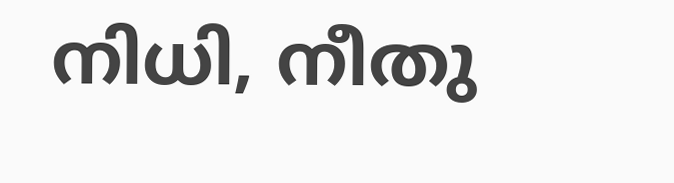നിധി, നീതു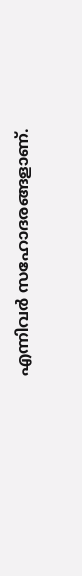എന്നിവർ സഹോദരങ്ങളാണ്.